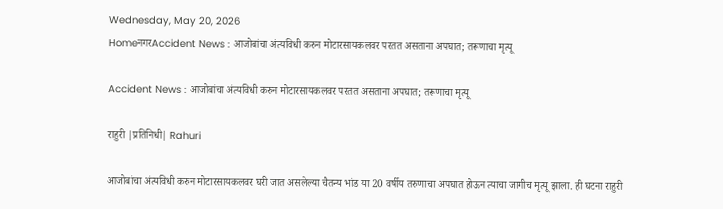Wednesday, May 20, 2026
HomeनगरAccident News : आजोबांचा अंत्यविधी करुन मोटारसायकलवर परतत असताना अपघात; तरूणाचा मृत्यू

Accident News : आजोबांचा अंत्यविधी करुन मोटारसायकलवर परतत असताना अपघात; तरूणाचा मृत्यू

राहुरी |प्रतिनिधी| Rahuri

आजोबांचा अंत्यविधी करुन मोटारसायकलवर घरी जात असलेल्या चैतन्य भांड या 20 वर्षीय तरुणाचा अपघात होऊन त्याचा जागीच मृत्यू झाला. ही घटना राहुरी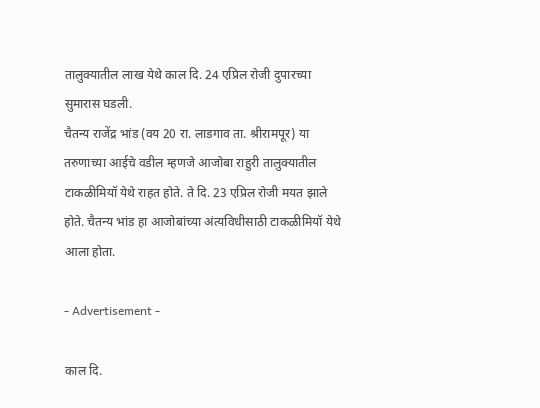तालुक्यातील लाख येथे काल दि. 24 एप्रिल रोजी दुपारच्या सुमारास घडली.
चैतन्य राजेंद्र भांड (वय 20 रा. लाडगाव ता. श्रीरामपूर) या तरुणाच्या आईचे वडील म्हणजे आजोबा राहुरी तालुक्यातील टाकळीमियॉ येथे राहत होते. ते दि. 23 एप्रिल रोजी मयत झाले होते. चैतन्य भांड हा आजोबांच्या अंत्यविधीसाठी टाकळीमियॉ येथे आला होता.

- Advertisement -

काल दि.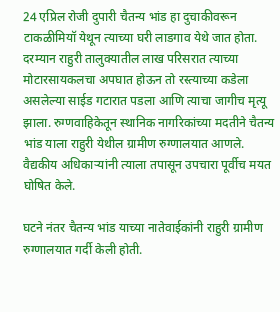24 एप्रिल रोजी दुपारी चैतन्य भांड हा दुचाकीवरून टाकळीमियॉ येथून त्याच्या घरी लाडगाव येथे जात होता. दरम्यान राहुरी तालुक्यातील लाख परिसरात त्याच्या मोटारसायकलचा अपघात होऊन तो रस्त्याच्या कडेला असलेल्या साईड गटारात पडला आणि त्याचा जागीच मृत्यू झाला. रुग्णवाहिकेतून स्थानिक नागरिकांच्या मदतीने चैतन्य भांड याला राहुरी येथील ग्रामीण रुग्णालयात आणले. वैद्यकीय अधिकार्‍यांनी त्याला तपासून उपचारा पूर्वीच मयत घोषित केले.

घटने नंतर चैतन्य भांड याच्या नातेवाईकांनी राहुरी ग्रामीण रुग्णालयात गर्दी केली होती.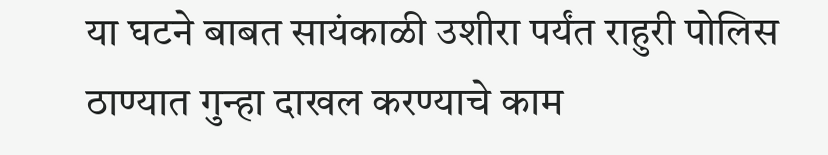या घटने बाबत सायंकाळी उशीरा पर्यंत राहुरी पोलिस ठाण्यात गुन्हा दाखल करण्याचे काम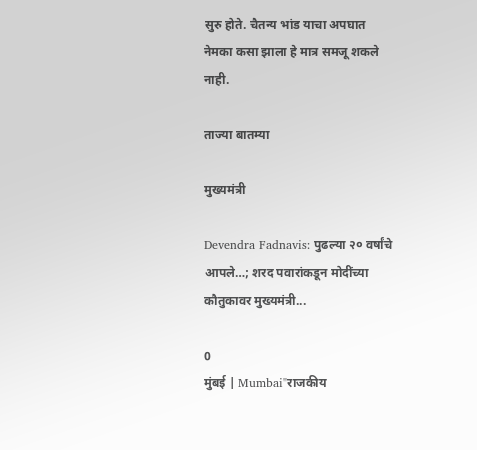सुरु होते. चैतन्य भांड याचा अपघात नेमका कसा झाला हे मात्र समजू शकले नाही.

ताज्या बातम्या

मुख्यमंत्री

Devendra Fadnavis: पुढल्या २० वर्षांचे आपले…; शरद पवारांकडून मोदींच्या कौतुकावर मुख्यमंत्री...

0
मुंबई | Mumbai"राजकीय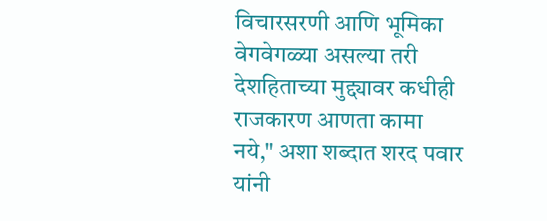विचारसरणी आणि भूमिका वेगवेगळ्या असल्या तरी देशहिताच्या मुद्द्यावर कधीही राजकारण आणता कामा नये," अशा शब्दात शरद पवार यांनी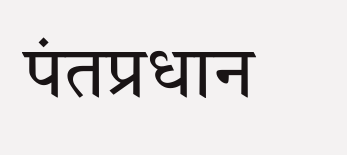पंतप्रधान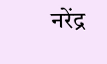नरेंद्र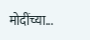मोदींच्या...